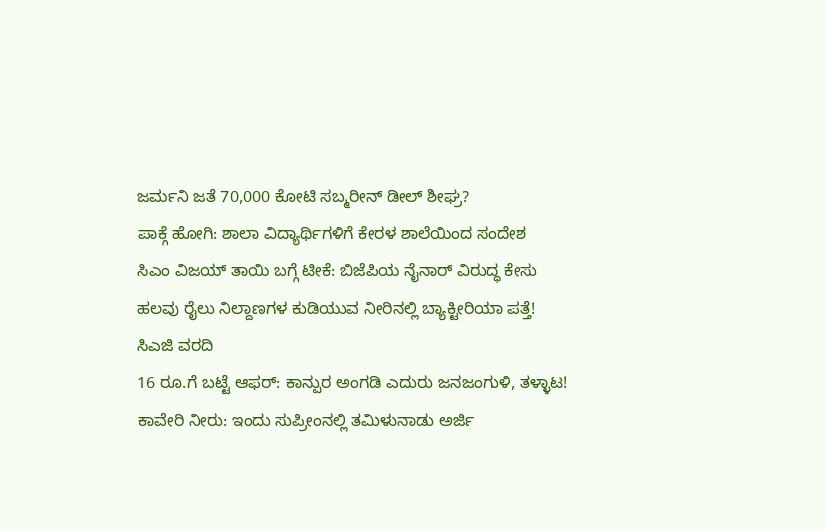ಜರ್ಮನಿ ಜತೆ 70,000 ಕೋಟಿ ಸಬ್ಮರೀನ್ ಡೀಲ್ ಶೀಘ್ರ?
ಪಾಕ್ಗೆ ಹೋಗಿ: ಶಾಲಾ ವಿದ್ಯಾರ್ಥಿಗಳಿಗೆ ಕೇರಳ ಶಾಲೆಯಿಂದ ಸಂದೇಶ
ಸಿಎಂ ವಿಜಯ್ ತಾಯಿ ಬಗ್ಗೆ ಟೀಕೆ: ಬಿಜೆಪಿಯ ನೈನಾರ್ ವಿರುದ್ಧ ಕೇಸು
ಹಲವು ರೈಲು ನಿಲ್ದಾಣಗಳ ಕುಡಿಯುವ ನೀರಿನಲ್ಲಿ ಬ್ಯಾಕ್ಟೀರಿಯಾ ಪತ್ತೆ! ಸಿಎಜಿ ವರದಿ
16 ರೂ.ಗೆ ಬಟ್ಟೆ ಆಫರ್: ಕಾನ್ಪುರ ಅಂಗಡಿ ಎದುರು ಜನಜಂಗುಳಿ, ತಳ್ಳಾಟ!
ಕಾವೇರಿ ನೀರು: ಇಂದು ಸುಪ್ರೀಂನಲ್ಲಿ ತಮಿಳುನಾಡು ಅರ್ಜಿ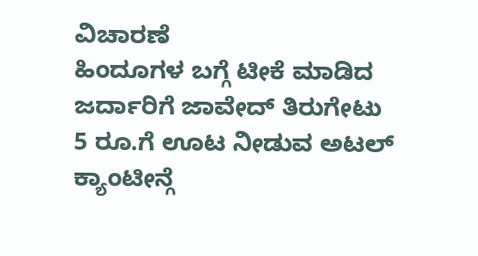ವಿಚಾರಣೆ
ಹಿಂದೂಗಳ ಬಗ್ಗೆ ಟೀಕೆ ಮಾಡಿದ ಜರ್ದಾರಿಗೆ ಜಾವೇದ್ ತಿರುಗೇಟು
5 ರೂ.ಗೆ ಊಟ ನೀಡುವ ಅಟಲ್ ಕ್ಯಾಂಟೀನ್ಗೆ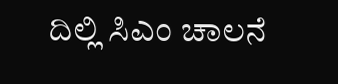ದಿಲ್ಲಿ ಸಿಎಂ ಚಾಲನೆ